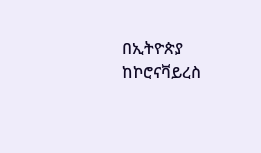በኢትዮጵያ ከኮሮናቫይረስ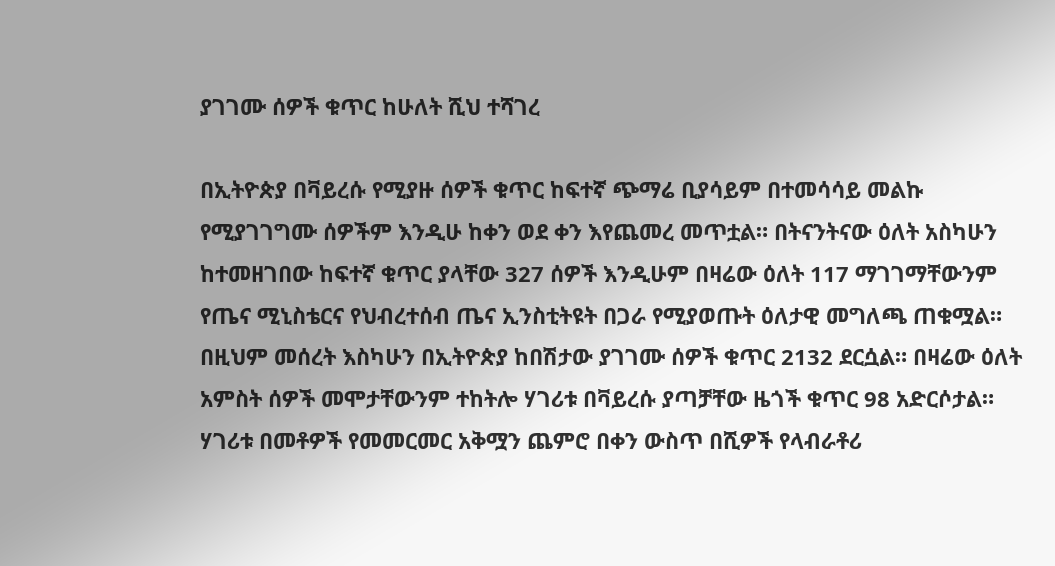ያገገሙ ሰዎች ቁጥር ከሁለት ሺህ ተሻገረ

በኢትዮጵያ በቫይረሱ የሚያዙ ሰዎች ቁጥር ከፍተኛ ጭማሬ ቢያሳይም በተመሳሳይ መልኩ የሚያገገግሙ ሰዎችም እንዲሁ ከቀን ወደ ቀን እየጨመረ መጥቷል። በትናንትናው ዕለት አስካሁን ከተመዘገበው ከፍተኛ ቁጥር ያላቸው 327 ሰዎች እንዲሁም በዛሬው ዕለት 117 ማገገማቸውንም የጤና ሚኒስቴርና የህብረተሰብ ጤና ኢንስቲትዩት በጋራ የሚያወጡት ዕለታዊ መግለጫ ጠቁሟል። በዚህም መሰረት እስካሁን በኢትዮጵያ ከበሽታው ያገገሙ ሰዎች ቁጥር 2132 ደርሷል። በዛሬው ዕለት አምስት ሰዎች መሞታቸውንም ተከትሎ ሃገሪቱ በቫይረሱ ያጣቻቸው ዜጎች ቁጥር 98 አድርሶታል። ሃገሪቱ በመቶዎች የመመርመር አቅሟን ጨምሮ በቀን ውስጥ በሺዎች የላብራቶሪ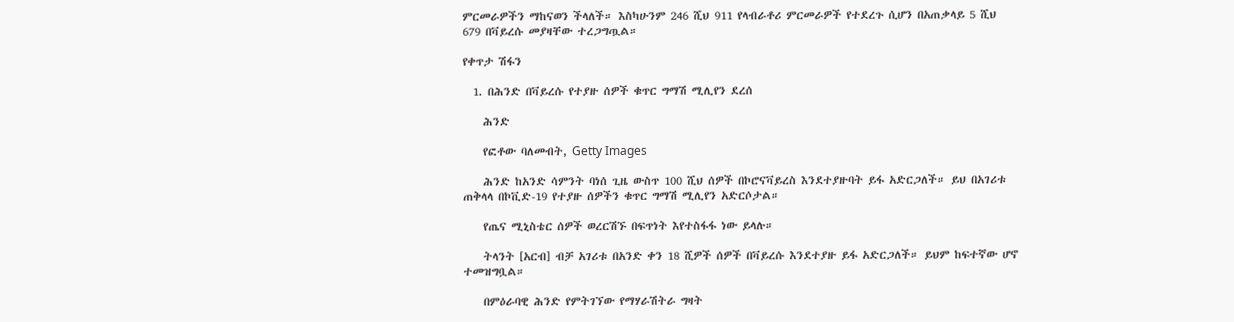ምርመራዎችን ማከናወን ችላለች። እስካሁንም 246 ሺህ 911 የላብራቶሪ ምርመራዎች የተደረጉ ሲሆን በአጠቃላይ 5 ሺህ 679 በቫይረሱ መያዛቸው ተረጋግጧል።

የቀጥታ ሽፋን

  1. በሕንድ በቫይረሱ የተያዙ ሰዎች ቁጥር ግማሽ ሚሊየን ደረሰ

    ሕንድ

    የፎቶው ባለመብት, Getty Images

    ሕንድ ከአንድ ሳምንት ባነሰ ጊዜ ውስጥ 100 ሺህ ሰዎች በኮሮናቫይረስ እንደተያዙባት ይፋ አድርጋለች። ይህ በአገሪቱ ጠቅላላ በኮቪድ-19 የተያዙ ሰዎችን ቁጥር ግማሽ ሚሊየን አድርሶታል።

    የጤና ሚኒስቴር ሰዎች ወረርሽኙ በፍጥነት እየተስፋፋ ነው ይላሉ።

    ትላንት [አርብ] ብቻ አገሪቱ በአንድ ቀን 18 ሺዎች ሰዎች በቫይረሱ እንደተያዙ ይፋ አድርጋለች። ይህም ከፍተኛው ሆኖ ተመዝግቧል።

    በምዕራባዊ ሕንድ የምትገኘው የማሃራሽትራ ግዛት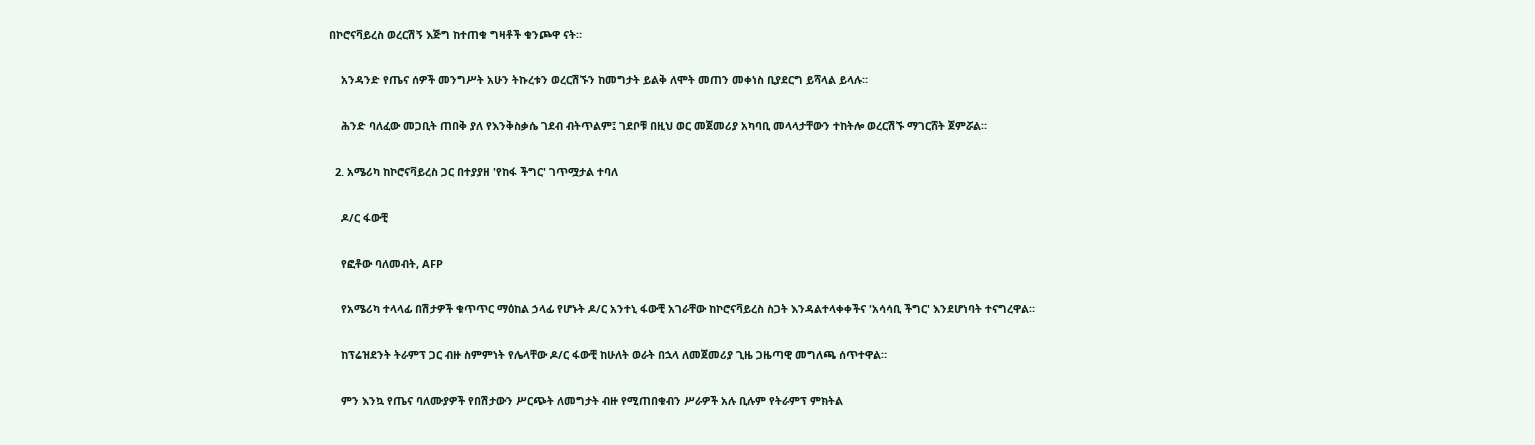በኮሮናቫይረስ ወረርሽኝ እጅግ ከተጠቁ ግዛቶች ቁንጮዋ ናት።

    አንዳንድ የጤና ሰዎች መንግሥት አሁን ትኩረቱን ወረርሽኙን ከመግታት ይልቅ ለሞት መጠን መቀነስ ቢያደርግ ይሻላል ይላሉ።

    ሕንድ ባለፈው መጋቢት ጠበቅ ያለ የእንቅስቃሴ ገደብ ብትጥልም፤ ገደቦቹ በዚህ ወር መጀመሪያ አካባቢ መላላታቸውን ተከትሎ ወረርሽኙ ማገርሸት ጀምሯል።

  2. አሜሪካ ከኮሮናቫይረስ ጋር በተያያዘ 'የከፋ ችግር' ገጥሟታል ተባለ

    ዶ/ር ፋውቺ

    የፎቶው ባለመብት, AFP

    የአሜሪካ ተላላፊ በሽታዎች ቁጥጥር ማዕከል ኃላፊ የሆኑት ዶ/ር አንተኒ ፋውቺ አገራቸው ከኮሮናቫይረስ ስጋት እንዳልተላቀቀችና 'አሳሳቢ ችግር' እንደሆነባት ተናግረዋል።

    ከፕሬዝደንት ትራምፕ ጋር ብዙ ስምምነት የሌላቸው ዶ/ር ፋውቺ ከሁለት ወራት በኋላ ለመጀመሪያ ጊዜ ጋዜጣዊ መግለጫ ሰጥተዋል።

    ምን እንኳ የጤና ባለሙያዎች የበሽታውን ሥርጭት ለመግታት ብዙ የሚጠበቁብን ሥራዎች አሉ ቢሉም የትራምፕ ምክትል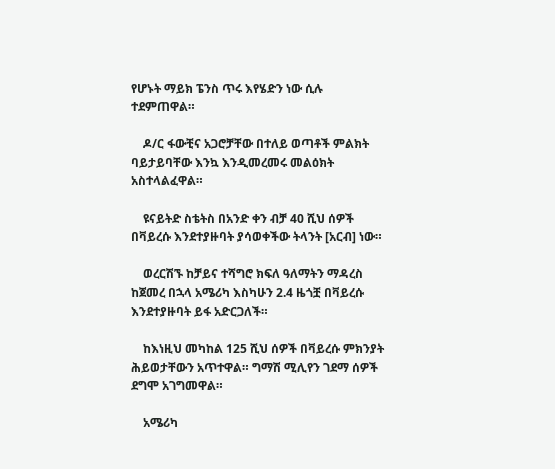የሆኑት ማይክ ፔንስ ጥሩ እየሄድን ነው ሲሉ ተደምጠዋል።

    ዶ/ር ፋውቺና አጋሮቻቸው በተለይ ወጣቶች ምልክት ባይታይባቸው እንኳ እንዲመረመሩ መልዕክት አስተላልፈዋል።

    ዩናይትድ ስቴትስ በአንድ ቀን ብቻ 40 ሺህ ሰዎች በቫይረሱ እንደተያዙባት ያሳወቀችው ትላንት [አርብ] ነው።

    ወረርሽኙ ከቻይና ተሻግሮ ክፍለ ዓለማትን ማዳረስ ከጀመረ በኋላ አሜሪካ እስካሁን 2.4 ዜጎቿ በቫይረሱ እንደተያዙባት ይፋ አድርጋለች።

    ከእነዚህ መካከል 125 ሺህ ሰዎች በቫይረሱ ምክንያት ሕይወታቸውን አጥተዋል። ግማሽ ሚሊየን ገደማ ሰዎች ደግሞ አገግመዋል።

    አሜሪካ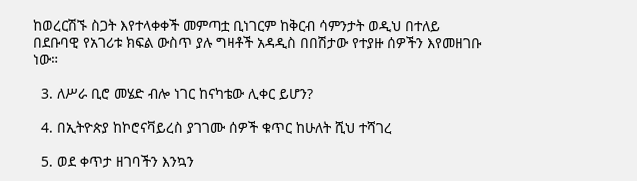ከወረርሽኙ ስጋት እየተላቀቀች መምጣቷ ቢነገርም ከቅርብ ሳምንታት ወዲህ በተለይ በደቡባዊ የአገሪቱ ክፍል ውስጥ ያሉ ግዛቶች አዳዲስ በበሽታው የተያዙ ሰዎችን እየመዘገቡ ነው።

  3. ለሥራ ቢሮ መሄድ ብሎ ነገር ከናካቴው ሊቀር ይሆን?

  4. በኢትዮጵያ ከኮሮናቫይረስ ያገገሙ ሰዎች ቁጥር ከሁለት ሺህ ተሻገረ

  5. ወደ ቀጥታ ዘገባችን እንኳን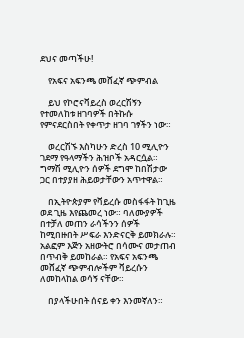ደህና መጣችሁ!

    የአፍና አፍንጫ መሸፈኛ ጭምብል

    ይህ የኮሮናቫይረስ ወረርሽኝን የተመለከቱ ዘገባዎች በትኩሱ የምናደርስበት የቀጥታ ዘገባ ገፃችን ነው።

    ወረርሽኙ እስካሁን ድረስ 10 ሚሊዮን ገደማ የዓላማችን ሕዝቦች አዳርሷል። ግማሽ ሚሊዮን ሰዎች ደግሞ ከበሽታው ጋር በተያያዘ ሕይወታቸውን አጥተዋል።

    በኢትዮጵያም የቫይረሱ መስፋፋት ከጊዜ ወደ ጊዜ እየጨመረ ነው። ባለሙያዎች በተቻለ መጠን ራሳችንን ሰዎች ከሚበዙበት ሥፍራ እንድናርቅ ይመክራሉ። አልፎም እጅን አዘውትሮ በሳሙና መታጠብ በጥብቅ ይመከራል። የአፍና አፍንጫ መሸፈኛ ጭምብሎችም ቫይረሱን ለመከላከል ወሳኝ ናቸው።

    በያላችሁበት ሰናይ ቀን እንመኛለን።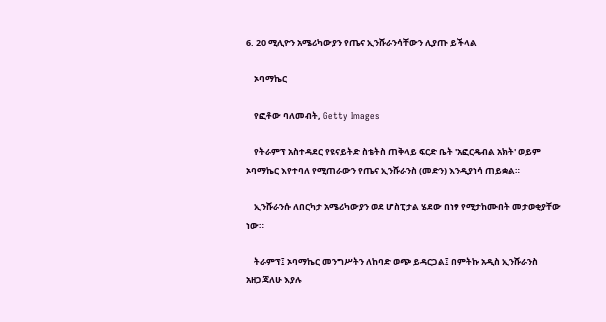6. 20 ሚሊዮን አሜሪካውያን የጤና ኢንሹራንሳቸውን ሊያጡ ይችላል

    ኦባማኬር

    የፎቶው ባለመብት, Getty Images

    የትራምፕ አስተዳደር የዩናይትድ ስቴትስ ጠቅላይ ፍርድ ቤት 'አፎርዴብል አክት' ወይም ኦባማኬር እየተባለ የሚጠራውን የጤና ኢንሹራንስ (መድን) እንዲያነሳ ጠይቋል።

    ኢንሹራንሱ ለበርካታ አሜሪካውያን ወደ ሆስፒታል ሄደው በነፃ የሚታከሙበት መታወቂያቸው ነው።

    ትራምፕ፤ ኦባማኬር መንግሥትን ለከባድ ወጭ ይዳርጋል፤ በምትኩ አዲስ ኢንሹራንስ አዘጋጃለሁ እያሉ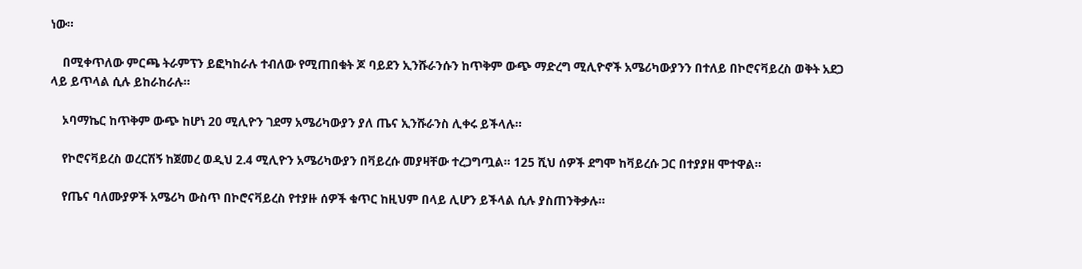ነው።

    በሚቀጥለው ምርጫ ትራምፕን ይፎካከራሉ ተብለው የሚጠበቁት ጆ ባይደን ኢንሹራንሱን ከጥቅም ውጭ ማድረግ ሚሊዮኖች አሜሪካውያንን በተለይ በኮሮናቫይረስ ወቅት አደጋ ላይ ይጥላል ሲሉ ይከራከራሉ።

    ኦባማኬር ከጥቅም ውጭ ከሆነ 20 ሚሊዮን ገደማ አሜሪካውያን ያለ ጤና ኢንሹራንስ ሊቀሩ ይችላሉ።

    የኮሮናቫይረስ ወረርሽኝ ከጀመረ ወዲህ 2.4 ሚሊዮን አሜሪካውያን በቫይረሱ መያዛቸው ተረጋግጧል። 125 ሺህ ሰዎች ደግሞ ከቫይረሱ ጋር በተያያዘ ሞተዋል።

    የጤና ባለሙያዎች አሜሪካ ውስጥ በኮሮናቫይረስ የተያዙ ሰዎች ቁጥር ከዚህም በላይ ሊሆን ይችላል ሲሉ ያስጠንቅቃሉ።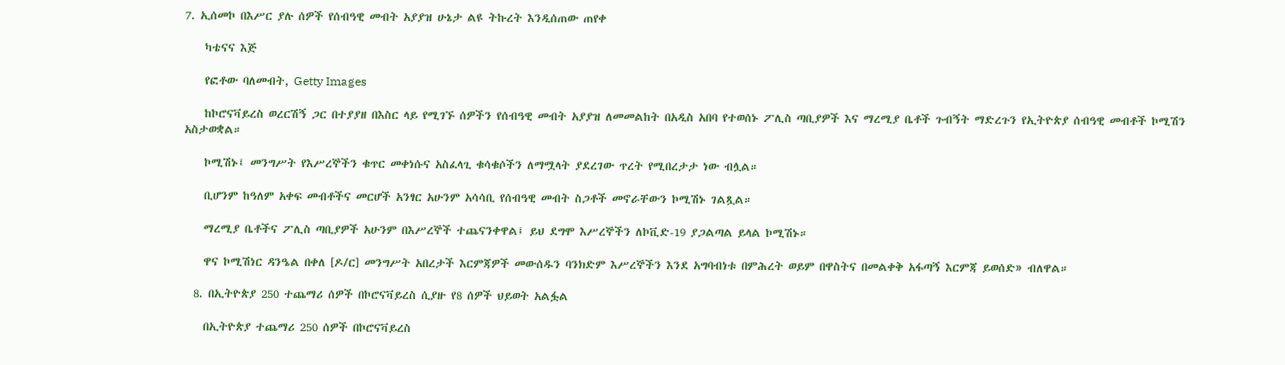7. ኢሰመኮ በእሥር ያሉ ሰዎች የሰብዓዊ መብት አያያዝ ሁኔታ ልዩ ትኩረት እንዲሰጠው ጠየቀ

    ካቴናና እጅ

    የፎቶው ባለመብት, Getty Images

    ከኮሮናቫይረስ ወረርሽኝ ጋር በተያያዘ በእስር ላይ የሚገኙ ሰዎችን የሰብዓዊ መብት አያያዝ ለመመልከት በአዲስ አበባ የተወሰኑ ፖሊስ ጣቢያዎች እና ማረሚያ ቤቶች ጉብኝት ማድረጉን የኢትዮጵያ ሰብዓዊ መብቶች ኮሚሽን አስታወቋል።

    ኮሚሽኑ፤ መንግሥት የእሥረኞችን ቁጥር መቀነሱና አስፈላጊ ቁሳቁሶችን ለማሟላት ያደረገው ጥረት የሚበረታታ ነው ብሏል።

    ቢሆንም ከዓለም አቀፍ መብቶችና መርሆች አንፃር አሁንም አሳሳቢ የሰብዓዊ መብት ስጋቶች መኖራቸውን ኮሚሽኑ ገልጿል።

    ማረሚያ ቤቶችና ፖሊስ ጣቢያዎች አሁንም በእሥረኞች ተጨናንቀዋል፤ ይህ ደግሞ እሥረኞችን ለኮቪድ-19 ያጋልጣል ይላል ኮሚሽኑ።

    ዋና ኮሚሽነር ዳንዔል በቀለ [ዶ/ር] መንግሥት አበረታች እርምጃዎች መውሰዱን ባንክድም እሥረኞችን እንደ አግባብነቱ በምሕረት ወይም በዋስትና በመልቀቅ አፋጣኝ እርምጃ ይወሰድ» ብለዋል።

  8. በኢትዮጵያ 250 ተጨማሪ ሰዎች በኮሮናቫይረስ ሲያዙ የ8 ሰዎች ህይወት አልፏል

    በኢትዮጵያ ተጨማሪ 250 ሰዎች በኮሮናቫይረስ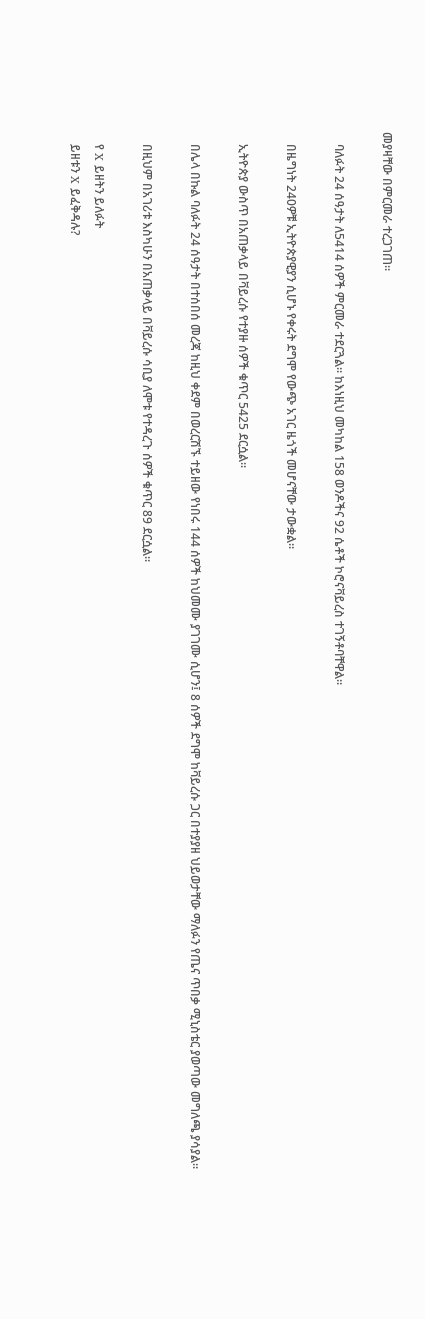መያዛቸው በምርመራ ተረጋገጠ።

    ባለፉት 24 ሰዓታት ለ5414 ሰዎች ምርመራ ተደርጓል። ከእነዚህ መካከል 158 ወንዶችና 92 ሴቶች ኮሮናቫይረስ ተገኝቶባቸዋል።

    በዜግነት 240ዎቹ ኢትዮጵያዊያን ሲሆኑ የቀሩት ደግሞ የውጭ አገር ዜጎች መሆናቸው ታውቋል።

    ኢትዮጵያ ውስጥ በአጠቃላይ በቫይረሱ የተያዙ ሰዎች ቁጥር 5425 ደርሷል።

    በሌላ በኩል ባለፉት 24 ሰዓታት በተሰበሰ መረጃ ከዚህ ቀደም በወረርሽኙ ተይዘው የነበሩ 144 ሰዎች ከህመሙ ያገገሙ ሲሆን፤ 8 ሰዎች ደግሞ ከቫይረሱ ጋር በተያያዘ ህይወታቸው ማለፉን የጤና ጥበቃ ሚኒስቴር ያወጣው መግለጫ ያሳያል።

    በዚህም በአገሪቱ እስካሁን በአጠቃላይ በቫይረሱ ሳቢያ ለሞቱ የተዳረጉ ሰዎች ቁጥር 89 ደርሷል።

    የ X ይዘትን ይለፉት
    ይዘቱን X ይፈቅዳሉ?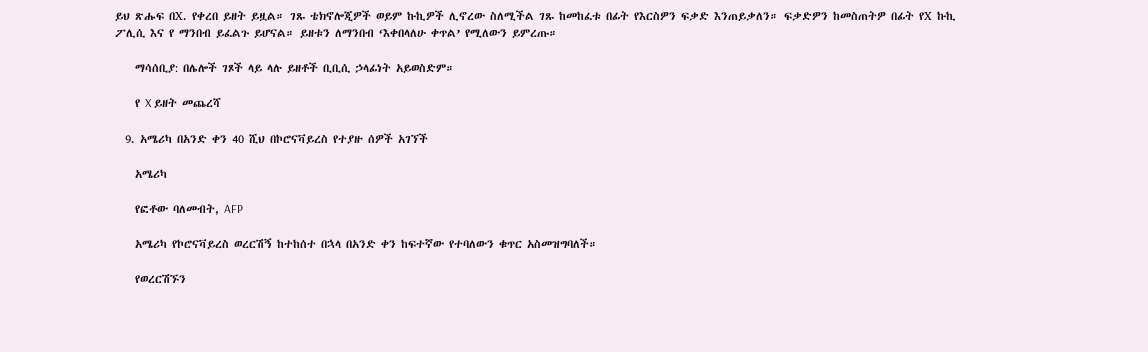ይህ ጽሑፍ በX. የቀረበ ይዘት ይዟል። ገጹ ቴክኖሎጂዎች ወይም ኩኪዎች ሊኖረው ስለሚችል ገጹ ከመከፈቱ በፊት የእርስዎን ፍቃድ እንጠይቃለን። ፍቃድዎን ከመስጠትዎ በፊት የX ኩኪ ፖሊሲ እና የ ማንበብ ይፈልጉ ይሆናል። ይዘቱን ለማንበብ ‘እቀበላለሁ ቀጥል’ የሚለውን ይምረጡ።

    ማሳሰቢያ: በሌሎች ገጾች ላይ ላሉ ይዘቶች ቢቢሲ ኃላፊነት አይወስድም።

    የ X ይዘት መጨረሻ

  9. አሜሪካ በአንድ ቀን 40 ሺህ በኮሮናቫይረስ የተያዙ ሰዎች አገኘች

    አሜሪካ

    የፎቶው ባለመብት, AFP

    አሜሪካ የኮሮናቫይረስ ወረርሽኝ ከተከሰተ በኋላ በአንድ ቀን ከፍተኛው የተባለውን ቁጥር አስመዝግባለች።

    የወረርሽኙን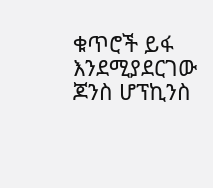ቁጥሮች ይፋ እንደሚያደርገው ጆንስ ሆፕኪንስ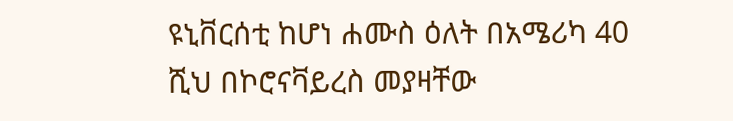ዩኒቨርሰቲ ከሆነ ሐሙስ ዕለት በአሜሪካ 40 ሺህ በኮሮናቫይረስ መያዛቸው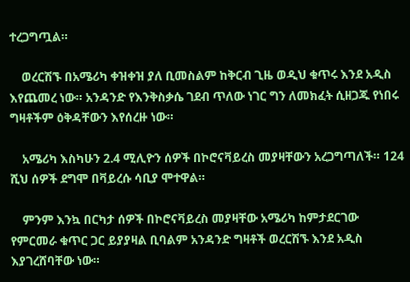ተረጋግጧል።

    ወረርሽኙ በአሜሪካ ቀዝቀዝ ያለ ቢመስልም ከቅርብ ጊዜ ወዲህ ቁጥሩ እንደ አዲስ እየጨመረ ነው። አንዳንድ የእንቅስቃሴ ገደብ ጥለው ነገር ግን ለመክፈት ሲዘጋጁ የነበሩ ግዛቶችም ዕቅዳቸውን እየሰረዙ ነው።

    አሜሪካ እስካሁን 2.4 ሚሊዮን ሰዎች በኮሮናቫይረስ መያዛቸውን አረጋግጣለች። 124 ሺህ ሰዎች ደግሞ በቫይረሱ ሳቢያ ሞተዋል።

    ምንም እንኳ በርካታ ሰዎች በኮሮናቫይረስ መያዛቸው አሜሪካ ከምታደርገው የምርመራ ቁጥር ጋር ይያያዛል ቢባልም አንዳንድ ግዛቶች ወረርሽኙ እንደ አዲስ እያገረሸባቸው ነው።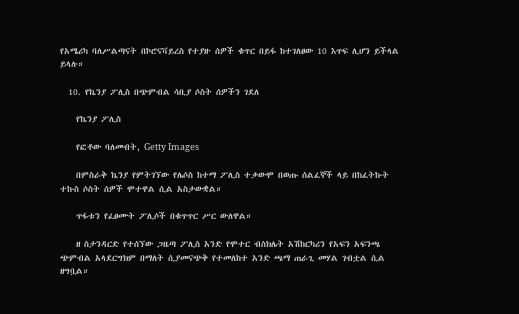የአሜሪካ ባለሥልጣናት በኮሮናቫይረስ የተያዙ ሰዎች ቁጥር በይፋ ከተገለፀው 10 እጥፍ ሊሆን ይችላል ይላሉ።

  10. የኬንያ ፖሊስ በጭምብል ሳቢያ ሶስት ሰዎችን ገደለ

    የኬንያ ፖሊስ

    የፎቶው ባለመብት, Getty Images

    በምስራቅ ኬንያ የምትገኘው የሌሶስ ከተማ ፖሊስ ተቃውሞ በወጡ ሰልፈኞች ላይ በከፈትኩት ተኩስ ሶስት ሰዎች ሞተዋል ሲል አስታውቋል።

    ጥፋቱን የፈፀሙት ፖሊሶች በቁጥጥር ሥር ውለዋል።

    ዘ ስታንዳርድ የተሰኘው ጋዜጣ ፖሊስ አንድ የሞተር ብስክሌት አሽከርካሪን የአፍን አፍንጫ ጭምብል አላደርግክም በማለት ሲያመናጭቅ የተመለከተ አንድ ጫማ ጠራጊ መሃል ገብቷል ሲል ዘግቧል።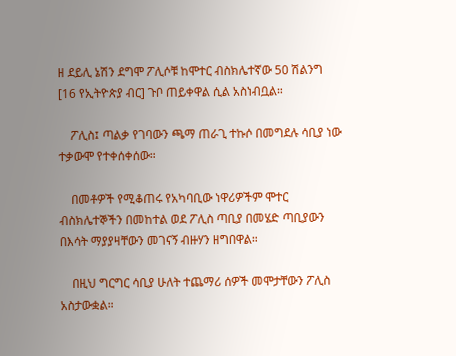ዘ ደይሊ ኔሽን ደግሞ ፖሊሶቹ ከሞተር ብስክሌተኛው 50 ሽልንግ [16 የኢትዮጵያ ብር] ጉቦ ጠይቀዋል ሲል አስነብቧል።

    ፖሊስ፤ ጣልቃ የገባውን ጫማ ጠራጊ ተኩሶ በመግደሉ ሳቢያ ነው ተቃውሞ የተቀሰቀሰው።

    በመቶዎች የሚቆጠሩ የአካባቢው ነዋሪዎችም ሞተር ብስክሌተኞችን በመከተል ወደ ፖሊስ ጣቢያ በመሄድ ጣቢያውን በእሳት ማያያዛቸውን መገናኝ ብዙሃን ዘግበዋል።

    በዚህ ግርግር ሳቢያ ሁለት ተጨማሪ ሰዎች መሞታቸውን ፖሊስ አስታውቋል።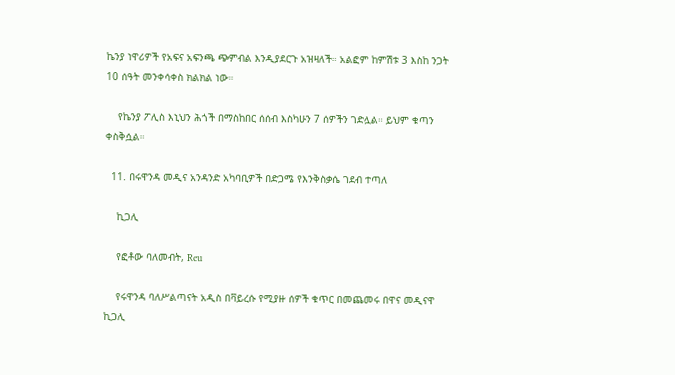ኬንያ ነዋሪዎች የአፍና አፍንጫ ጭምብል እንዲያደርጉ አዝዛለች። አልፎም ከምሽቱ 3 እስከ ንጋት 10 ሰዓት መንቀሳቀስ ክልክል ነው።

    የኬንያ ፖሊስ እኒህን ሕጎች በማስከበር ሰሰብ እስካሁን 7 ሰዎችን ገድሏል። ይህም ቁጣን ቀስቅሷል።

  11. በሩዋንዳ መዲና አንዳንድ አካባቢዎች በድጋሜ የእንቅስቃሴ ገደብ ተጣለ

    ኪጋሊ

    የፎቶው ባለመብት, Reu

    የሩዋንዳ ባለሥልጣናት አዲስ በቫይረሱ የሚያዙ ሰዎች ቁጥር በመጨመሩ በዋና መዲናዋ ኪጋሊ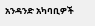አንዳንድ አካባቢዎች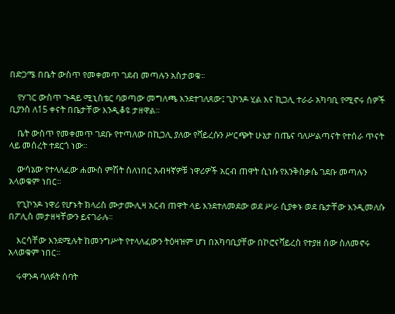በድጋሜ በቤት ውስጥ የመቀመጥ ገደብ መጣሉን አስታወቁ፡፡

    የሃገር ውስጥ ጉዳይ ሚኒስቴር ባወጣው መግለጫ እንደተገለጸው፤ ጊኮንዶ ሂል እና ኪጋሊ ተራራ አካባቢ የሚኖሩ ሰዎች ቢያንስ ለ15 ቀናት በቤታቸው እንዲቆዩ ታዘዋል፡፡

    ቤት ውስጥ የመቀመጥ ገደቡ የተጣለው በኪጋሊ ያለው የቫይረሱን ሥርጭት ሁኔታ በጤና ባለሥልጣናት የተሰራ ጥናት ላይ መሰረት ተደርጎ ነው፡፡

    ውሳኔው የተላለፈው ሐሙስ ምሽት ስለነበር አብዛኛዎቹ ነዋሪዎች አርብ ጠዋት ሲነሱ የእንቅስቃሴ ገደቡ መጣሉን አላወቁም ነበር፡፡

    የጊኮንዶ ነዋሪ የሆኑት ክላሪስ ሙታሙሊዛ አርብ ጠዋት ላይ እንደተለመደው ወደ ሥራ ሲያቀኑ ወደ ቤታቸው እንዲመለሱ በፖሊስ መታዘዛቸውን ይናገራሉ፡፡

    እርሳቸው እንደሚሉት ከመንግሥት የተላለፈውን ትዕዛዝም ሆነ በአካባቢያቸው በኮሮናቫይረስ የተያዘ ሰው ስለመኖሩ አላወቁም ነበር፡፡

    ሩዋንዳ ባለፉት ሰባት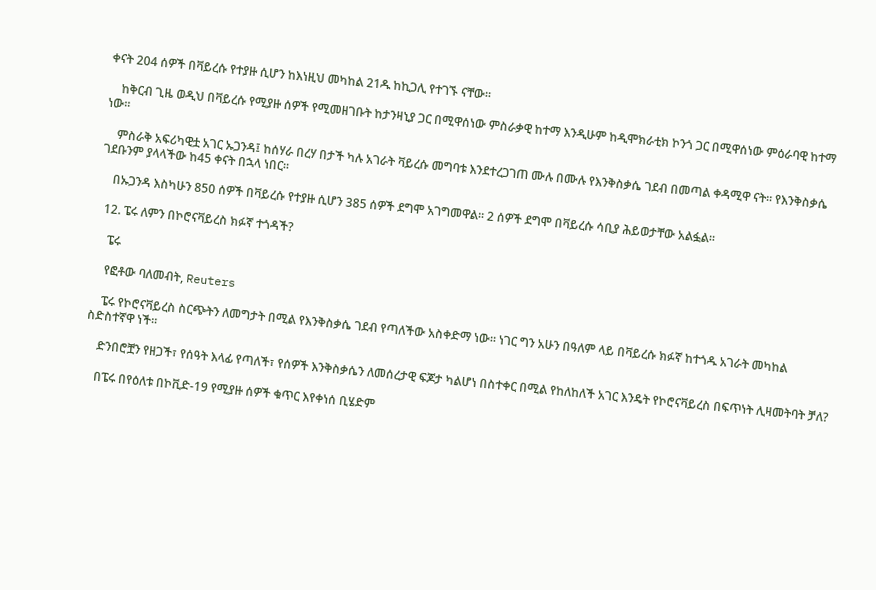ቀናት 204 ሰዎች በቫይረሱ የተያዙ ሲሆን ከእነዚህ መካከል 21ዱ ከኪጋሊ የተገኙ ናቸው፡፡

    ከቅርብ ጊዜ ወዲህ በቫይረሱ የሚያዙ ሰዎች የሚመዘገቡት ከታንዛኒያ ጋር በሚዋሰነው ምስራቃዊ ከተማ እንዲሁም ከዲሞክራቲክ ኮንጎ ጋር በሚዋሰነው ምዕራባዊ ከተማ ነው፡፡

    ምስራቅ አፍሪካዊቷ አገር ኡጋንዳ፤ ከሰሃራ በረሃ በታች ካሉ አገራት ቫይረሱ መግባቱ እንደተረጋገጠ ሙሉ በሙሉ የእንቅስቃሴ ገደብ በመጣል ቀዳሚዋ ናት፡፡ የእንቅስቃሴ ገደቡንም ያላላችው ከ45 ቀናት በኋላ ነበር፡፡

    በኡጋንዳ እስካሁን 850 ሰዎች በቫይረሱ የተያዙ ሲሆን 385 ሰዎች ደግሞ አገግመዋል፡፡ 2 ሰዎች ደግሞ በቫይረሱ ሳቢያ ሕይወታቸው አልፏል፡፡

  12. ፔሩ ለምን በኮሮናቫይረስ ክፉኛ ተጎዳች?

    ፔሩ

    የፎቶው ባለመብት, Reuters

    ፔሩ የኮሮናቫይረስ ስርጭትን ለመግታት በሚል የእንቅስቃሴ ገደብ የጣለችው አስቀድማ ነው። ነገር ግን አሁን በዓለም ላይ በቫይረሱ ክፉኛ ከተጎዱ አገራት መካከል ስድስተኛዋ ነች።

    ድንበሮቿን የዘጋች፣ የሰዓት እላፊ የጣለች፣ የሰዎች እንቅስቃሴን ለመሰረታዊ ፍጆታ ካልሆነ በስተቀር በሚል የከለከለች አገር እንዴት የኮሮናቫይረስ በፍጥነት ሊዛመትባት ቻለ?

    በፔሩ በየዕለቱ በኮቪድ-19 የሚያዙ ሰዎች ቁጥር እየቀነሰ ቢሄድም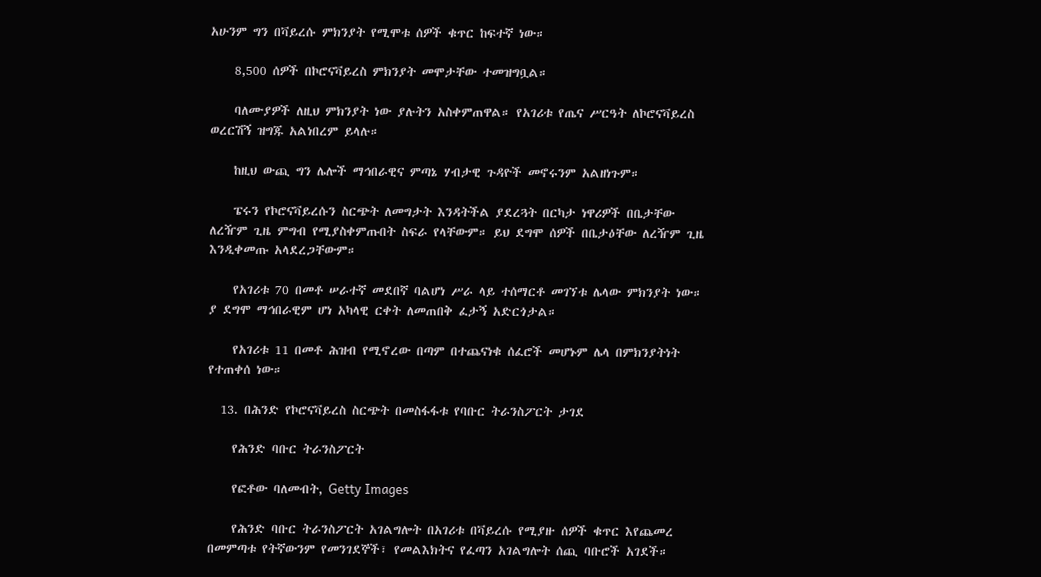አሁንም ግን በቫይረሱ ምክንያት የሚሞቱ ሰዎች ቁጥር ከፍተኛ ነው።

    8,500 ሰዎች በኮሮናቫይረስ ምክንያት መሞታቸው ተመዝግቧል።

    ባለሙያዎች ለዚህ ምክንያት ነው ያሉትን አስቀምጠዋል። የአገሪቱ የጤና ሥርዓት ለኮሮናቫይረስ ወረርሽኝ ዝግጁ አልነበረም ይላሉ።

    ከዚህ ውጪ ግን ሌሎች ማኅበራዊና ምጣኔ ሃብታዊ ጉዳዮች መኖሩንም አልዘነጉም።

    ፔሩን የኮሮናቫይረሱን ስርጭት ለመግታት እንዳትችል ያደረጓት በርካታ ነዋሪዎች በቤታቸው ለረዥም ጊዜ ምግብ የሚያስቀምጡበት ስፍራ የላቸውም። ይህ ደግሞ ሰዎች በቤታዕቸው ለረዥም ጊዜ እንዲቀመጡ አላደረጋቸውም።

    የአገሪቱ 70 በመቶ ሠራተኛ መደበኛ ባልሆነ ሥራ ላይ ተሰማርቶ መገኘቱ ሌላው ምክንያት ነው። ያ ደግሞ ማኅበራዊም ሆነ አካላዊ ርቀት ለመጠበቅ ፈታኝ አድርጎታል።

    የአገሪቱ 11 በመቶ ሕዝብ የሚኖረው በጣም በተጨናነቁ ሰፈሮች መሆኑም ሌላ በምክንያትነት የተጠቀሰ ነው።

  13. በሕንድ የኮሮናቫይረስ ስርጭት በመስፋፋቱ የባቡር ትራንስፖርት ታገደ

    የሕንድ ባቡር ትራንስፖርት

    የፎቶው ባለመብት, Getty Images

    የሕንድ ባቡር ትራንስፖርት አገልግሎት በአገሪቱ በቫይረሱ የሚያዙ ሰዎች ቁጥር እየጨመረ በመምጣቱ የትኛውንም የመንገደኞች፣ የመልእክትና የፈጣን አገልግሎት ሰጪ ባቡሮች አገደች።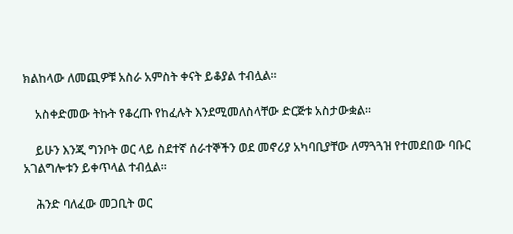ክልከላው ለመጪዎቹ አስራ አምስት ቀናት ይቆያል ተብሏል።

    አስቀድመው ትኩት የቆረጡ የከፈሉት እንደሚመለስላቸው ድርጅቱ አስታውቋል።

    ይሁን እንጂ ግንቦት ወር ላይ ስደተኛ ሰራተኞችን ወደ መኖሪያ አካባቢያቸው ለማጓጓዝ የተመደበው ባቡር አገልግሎቱን ይቀጥላል ተብሏል።

    ሕንድ ባለፈው መጋቢት ወር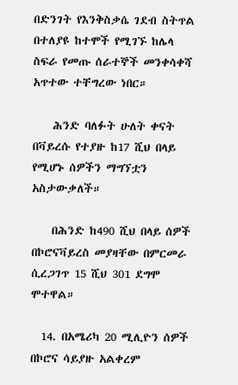በድንገት የእንቅስቃሴ ገደብ ስትጥል በተለያዩ ከተሞች የሚገኙ ከሌላ ስፍራ የመጡ ሰራተኞች መንቀሳቀሻ አጥተው ተቸግረው ነበር።

    ሕንድ ባለፉት ሁለት ቀናት በቫይረሱ የተያዙ ከ17 ሺህ በላይ የሚሆኑ ሰዎችን ማግኘቷን አስታውቃለች።

    በሕንድ ከ490 ሺህ በላይ ሰዎች በኮሮናቫይረስ መያዛቸው በምርመራ ሲረጋገጥ 15 ሺህ 301 ደግሞ ሞተዋል።

  14. በአሜሪካ 20 ሚሊዮን ሰዎች በኮሮና ሳይያዙ አልቀረም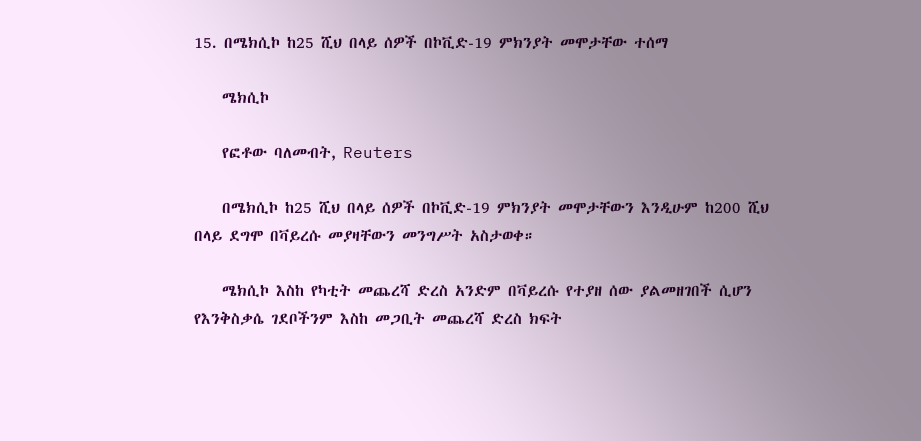15. በሜክሲኮ ከ25 ሺህ በላይ ሰዎች በኮቪድ-19 ምክንያት መሞታቸው ተሰማ

    ሜክሲኮ

    የፎቶው ባለመብት, Reuters

    በሜክሲኮ ከ25 ሺህ በላይ ሰዎች በኮቪድ-19 ምክንያት መሞታቸውን እንዲሁም ከ200 ሺህ በላይ ደግሞ በቫይረሱ መያዛቸውን መንግሥት አስታወቀ።

    ሜክሲኮ እስከ የካቲት መጨረሻ ድረስ አንድም በቫይረሱ የተያዘ ሰው ያልመዘገበች ሲሆን የእንቅስቃሴ ገደቦችንም እስከ መጋቢት መጨረሻ ድረስ ክፍት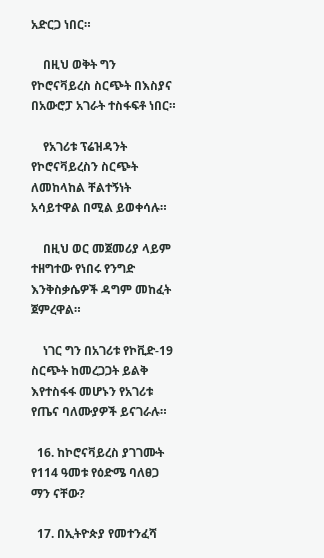አድርጋ ነበር።

    በዚህ ወቅት ግን የኮሮናቫይረስ ስርጭት በእስያና በአውሮፓ አገራት ተስፋፍቶ ነበር።

    የአገሪቱ ፕሬዝዳንት የኮሮናቫይረስን ስርጭት ለመከላከል ቸልተኝነት አሳይተዋል በሚል ይወቀሳሉ።

    በዚህ ወር መጀመሪያ ላይም ተዘግተው የነበሩ የንግድ እንቅስቃሴዎች ዳግም መከፈት ጀምረዋል።

    ነገር ግን በአገሪቱ የኮቪድ-19 ስርጭት ከመረጋጋት ይልቅ እየተስፋፋ መሆኑን የአገሪቱ የጤና ባለሙያዎች ይናገራሉ።

  16. ከኮሮናቫይረስ ያገገሙት የ114 ዓመቱ የዕድሜ ባለፀጋ ማን ናቸው?

  17. በኢትዮጵያ የመተንፈሻ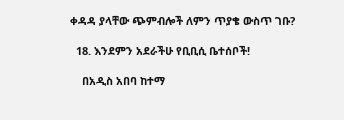ቀዳዳ ያላቸው ጭምብሎች ለምን ጥያቄ ውስጥ ገቡ?

  18. እንደምን አደራችሁ የቢቢሲ ቤተሰቦች!

    በአዲስ አበባ ከተማ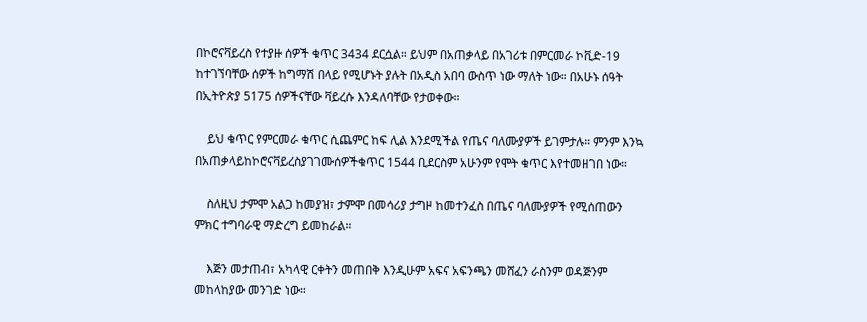በኮሮናቫይረስ የተያዙ ሰዎች ቁጥር 3434 ደርሷል። ይህም በአጠቃላይ በአገሪቱ በምርመራ ኮቪድ-19 ከተገኘባቸው ሰዎች ከግማሽ በላይ የሚሆኑት ያሉት በአዲስ አበባ ውስጥ ነው ማለት ነው። በአሁኑ ሰዓት በኢትዮጵያ 5175 ሰዎችናቸው ቫይረሱ እንዳለባቸው የታወቀው።

    ይህ ቁጥር የምርመራ ቁጥር ሲጨምር ከፍ ሊል እንደሚችል የጤና ባለሙያዎች ይገምታሉ። ምንም እንኳ በአጠቃላይከኮሮናቫይረስያገገሙሰዎችቁጥር 1544 ቢደርስም አሁንም የሞት ቁጥር እየተመዘገበ ነው።

    ስለዚህ ታምሞ አልጋ ከመያዝ፣ ታምሞ በመሳሪያ ታግዞ ከመተንፈስ በጤና ባለሙያዎች የሚሰጠውን ምክር ተግባራዊ ማድረግ ይመከራል።

    እጅን መታጠብ፣ አካላዊ ርቀትን መጠበቅ እንዲሁም አፍና አፍንጫን መሸፈን ራስንም ወዳጅንም መከላከያው መንገድ ነው።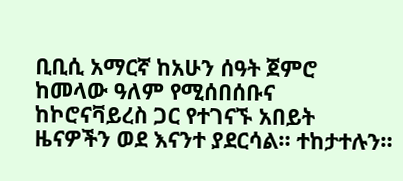ቢቢሲ አማርኛ ከአሁን ሰዓት ጀምሮ ከመላው ዓለም የሚሰበሰቡና ከኮሮናቫይረስ ጋር የተገናኙ አበይት ዜናዎችን ወደ እናንተ ያደርሳል። ተከታተሉን።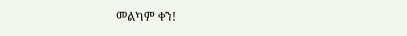መልካም ቀን!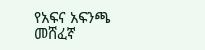የአፍና አፍንጫ መሸፈኛ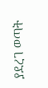ያደረገ ወጣት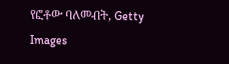የፎቶው ባለመብት, Getty Images